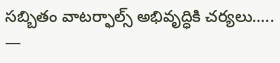సబ్బితం వాటర్ఫాల్స్ అభివృద్ధికి చర్యలు…..
—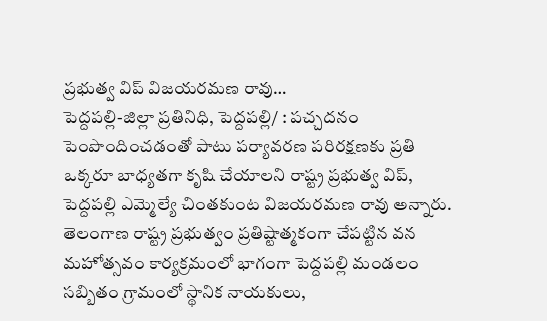ప్రభుత్వ విప్ విజయరమణ రావు…
పెద్దపల్లి-జిల్లా ప్రతినిధి, పెద్దపల్లి/ : పచ్చదనం పెంపొందించడంతో పాటు పర్యావరణ పరిరక్షణకు ప్రతి ఒక్కరూ బాధ్యతగా కృషి చేయాలని రాష్ట్ర ప్రభుత్వ విప్, పెద్దపల్లి ఎమ్మెల్యే చింతకుంట విజయరమణ రావు అన్నారు.
తెలంగాణ రాష్ట్ర ప్రభుత్వం ప్రతిష్టాత్మకంగా చేపట్టిన వన మహోత్సవం కార్యక్రమంలో భాగంగా పెద్దపల్లి మండలం సబ్బితం గ్రామంలో స్థానిక నాయకులు,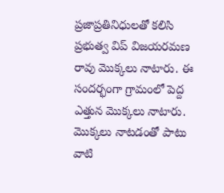ప్రజాప్రతినిధులతో కలిసి ప్రభుత్వ విప్ విజయరమణ రావు మొక్కలు నాటారు. ఈ సందర్భంగా గ్రామంలో పెద్ద ఎత్తున మొక్కలు నాటారు.
మొక్కలు నాటడంతో పాటు వాటి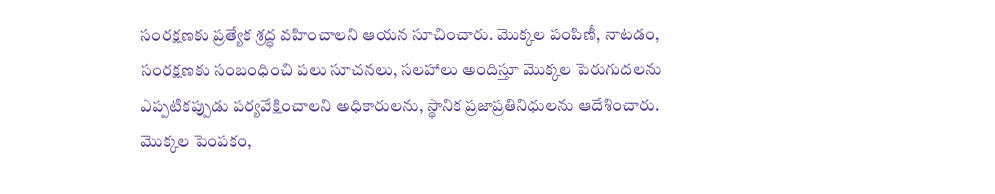సంరక్షణకు ప్రత్యేక శ్రద్ధ వహించాలని ఆయన సూచించారు. మొక్కల పంపిణీ, నాటడం, సంరక్షణకు సంబంధించి పలు సూచనలు, సలహాలు అందిస్తూ మొక్కల పెరుగుదలను ఎప్పటికప్పుడు పర్యవేక్షించాలని అధికారులను, స్థానిక ప్రజాప్రతినిధులను ఆదేశించారు. మొక్కల పెంపకం,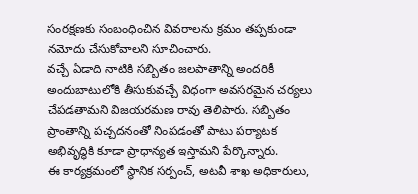సంరక్షణకు సంబంధించిన వివరాలను క్రమం తప్పకుండా నమోదు చేసుకోవాలని సూచించారు.
వచ్చే ఏడాది నాటికి సబ్బితం జలపాతాన్ని అందరికీ అందుబాటులోకి తీసుకువచ్చే విధంగా అవసరమైన చర్యలు చేపడతామని విజయరమణ రావు తెలిపారు. సబ్బితం ప్రాంతాన్ని పచ్చదనంతో నింపడంతో పాటు పర్యాటక అభివృద్ధికి కూడా ప్రాధాన్యత ఇస్తామని పేర్కొన్నారు.
ఈ కార్యక్రమంలో స్థానిక సర్పంచ్, అటవీ శాఖ అధికారులు,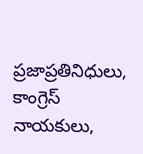ప్రజాప్రతినిధులు, కాంగ్రెస్ నాయకులు,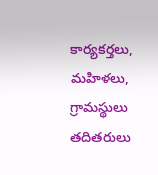కార్యకర్తలు, మహిళలు, గ్రామస్థులు తదితరులు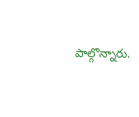పాల్గొన్నారు.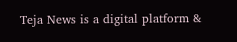Teja News is a digital platform &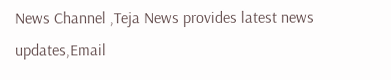News Channel ,Teja News provides latest news updates,Email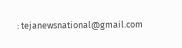: tejanewsnational@gmail.com